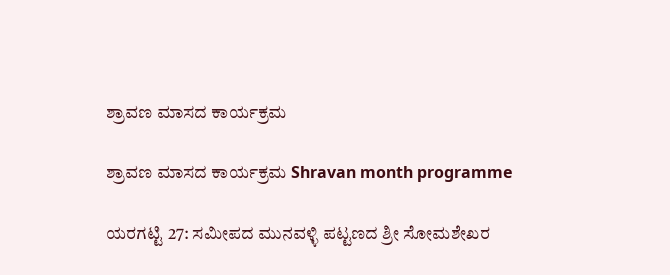ಶ್ರಾವಣ ಮಾಸದ ಕಾರ್ಯಕ್ರಮ

ಶ್ರಾವಣ ಮಾಸದ ಕಾರ್ಯಕ್ರಮ Shravan month programme

ಯರಗಟ್ಟಿ 27: ಸಮೀಪದ ಮುನವಳ್ಳಿ ಪಟ್ಟಣದ ಶ್ರೀ ಸೋಮಶೇಖರ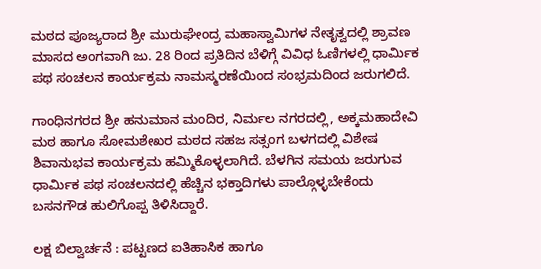ಮಠದ ಪೂಜ್ಯರಾದ ಶ್ರೀ ಮುರುಘೇಂದ್ರ ಮಹಾಸ್ವಾಮಿಗಳ ನೇತೃತ್ವದಲ್ಲಿ ಶ್ರಾವಣ ಮಾಸದ ಅಂಗವಾಗಿ ಜು. 28 ರಿಂದ ಪ್ರತಿದಿನ ಬೆಳಿಗ್ಗೆ ವಿವಿಧ ಓಣಿಗಳಲ್ಲಿ ಧಾರ್ಮಿಕ ಪಥ ಸಂಚಲನ ಕಾರ್ಯಕ್ರಮ ನಾಮಸ್ಮರಣೆಯಿಂದ ಸಂಭ್ರಮದಿಂದ ಜರುಗಲಿದೆ.

ಗಾಂಧಿನಗರದ ಶ್ರೀ ಹನುಮಾನ ಮಂದಿರ, ನಿರ್ಮಲ ನಗರದಲ್ಲಿ, ಅಕ್ಕಮಹಾದೇವಿ ಮಠ ಹಾಗೂ ಸೋಮಶೇಖರ ಮಠದ ಸಹಜ ಸತ್ಸಂಗ ಬಳಗದಲ್ಲಿ ವಿಶೇಷ ಶಿವಾನುಭವ ಕಾರ್ಯಕ್ರಮ ಹಮ್ಮಿಕೊಳ್ಳಲಾಗಿದೆ. ಬೆಳಗಿನ ಸಮಯ ಜರುಗುವ ಧಾರ್ಮಿಕ ಪಥ ಸಂಚಲನದಲ್ಲಿ ಹೆಚ್ಚಿನ ಭಕ್ತಾದಿಗಳು ಪಾಲ್ಗೊಳ್ಳಬೇಕೆಂದು ಬಸನಗೌಡ ಹುಲಿಗೊಪ್ಪ ತಿಳಿಸಿದ್ದಾರೆ.

ಲಕ್ಷ ಬಿಲ್ವಾರ್ಚನೆ : ಪಟ್ಟಣದ ಐತಿಹಾಸಿಕ ಹಾಗೂ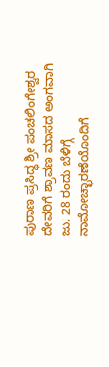ಪುರಾಣ ಪ್ರಸಿದ್ಧ ಶ್ರೀ ಪಂಚಲಿಂಗೇಶ್ವರ ದೇವರಿಗೆ ಶ್ರಾವಣ ಮಾಸದ ಅಂಗವಾಗಿ ಜು. 28 ರಂದು ಬೆಳಿಗ್ಗೆ ನಾಮೋಚ್ಛಾರಣೆಯೊಂದಿಗೆ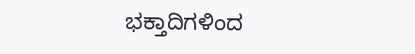ಭಕ್ತಾದಿಗಳಿಂದ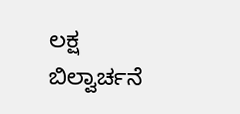ಲಕ್ಷ ಬಿಲ್ವಾರ್ಚನೆ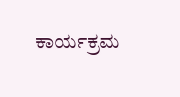ಕಾರ್ಯಕ್ರಮ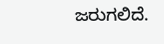ಜರುಗಲಿದೆ.